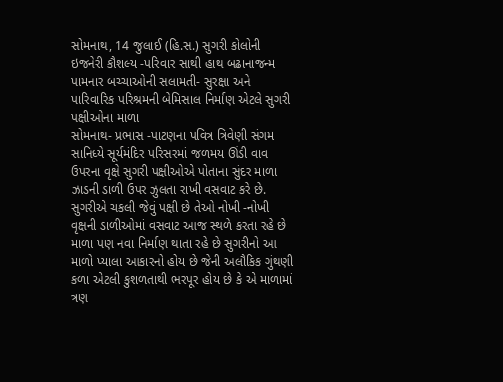સોમનાથ, 14 જુલાઈ (હિ.સ.) સુગરી કોલોની ઇજનેરી કૌશલ્ય -પરિવાર સાથી હાથ બઢાનાજન્મ પામનાર બચ્ચાઓની સલામતી- સુરક્ષા અને પારિવારિક પરિશ્રમની બેમિસાલ નિર્માણ એટલે સુગરી પક્ષીઓના માળા
સોમનાથ- પ્રભાસ -પાટણના પવિત્ર ત્રિવેણી સંગમ સાનિધ્યે સૂર્યમંદિર પરિસરમાં જળમય ઊંડી વાવ ઉપરના વૃક્ષે સુગરી પક્ષીઓએ પોતાના સુંદર માળા ઝાડની ડાળી ઉપર ઝુલતા રાખી વસવાટ કરે છે.
સુગરીએ ચકલી જેવું પક્ષી છે તેઓ નોખી -નોખી વૃક્ષની ડાળીઓમાં વસવાટ આજ સ્થળે કરતા રહે છે માળા પણ નવા નિર્માણ થાતા રહે છે સુગરીનો આ માળો પ્યાલા આકારનો હોય છે જેની અલૌકિક ગુંથણી કળા એટલી કુશળતાથી ભરપૂર હોય છે કે એ માળામાં ત્રણ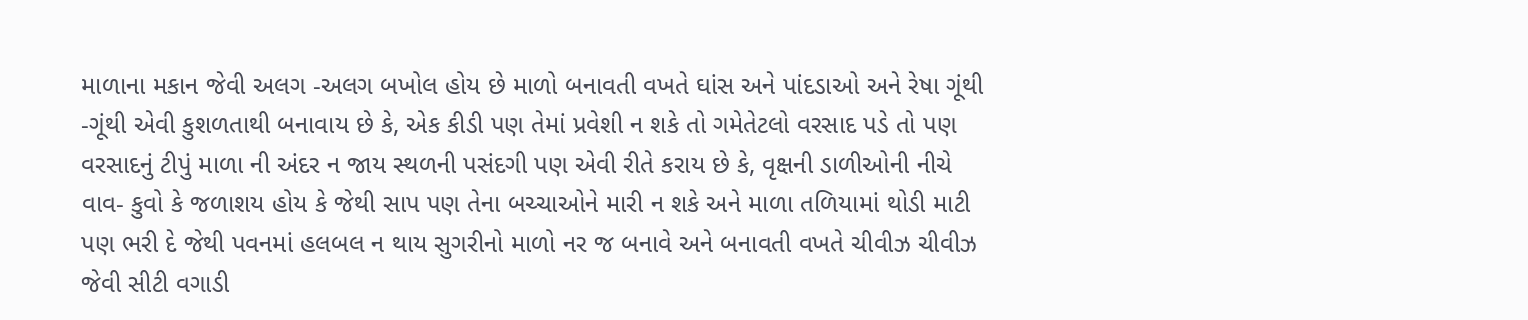માળાના મકાન જેવી અલગ -અલગ બખોલ હોય છે માળો બનાવતી વખતે ઘાંસ અને પાંદડાઓ અને રેષા ગૂંથી -ગૂંથી એવી કુશળતાથી બનાવાય છે કે, એક કીડી પણ તેમાં પ્રવેશી ન શકે તો ગમેતેટલો વરસાદ પડે તો પણ વરસાદનું ટીપું માળા ની અંદર ન જાય સ્થળની પસંદગી પણ એવી રીતે કરાય છે કે, વૃક્ષની ડાળીઓની નીચે વાવ- કુવો કે જળાશય હોય કે જેથી સાપ પણ તેના બચ્ચાઓને મારી ન શકે અને માળા તળિયામાં થોડી માટી પણ ભરી દે જેથી પવનમાં હલબલ ન થાય સુગરીનો માળો નર જ બનાવે અને બનાવતી વખતે ચીવીઝ ચીવીઝ જેવી સીટી વગાડી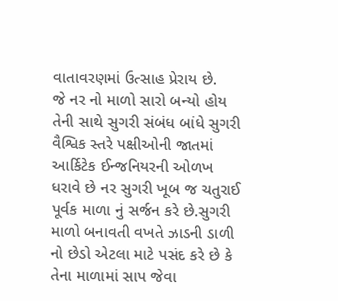વાતાવરણમાં ઉત્સાહ પ્રેરાય છે.
જે નર નો માળો સારો બન્યો હોય તેની સાથે સુગરી સંબંધ બાંધે સુગરી વૈશ્વિક સ્તરે પક્ષીઓની જાતમાં આર્કિટેક ઈન્જનિયરની ઓળખ ધરાવે છે નર સુગરી ખૂબ જ ચતુરાઈ પૂર્વક માળા નું સર્જન કરે છે.સુગરી માળો બનાવતી વખતે ઝાડની ડાળી નો છેડો એટલા માટે પસંદ કરે છે કે તેના માળામાં સાપ જેવા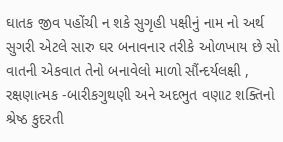ઘાતક જીવ પહોંચી ન શકે સુગૃહી પક્ષીનું નામ નો અર્થ સુગરી એટલે સારુ ઘર બનાવનાર તરીકે ઓળખાય છે સો વાતની એકવાત તેનો બનાવેલો માળો સૌંન્દર્યલક્ષી , રક્ષણાત્મક -બારીકગુથણી અને અદભુત વણાટ શક્તિનો શ્રેષ્ઠ કુદરતી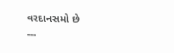વરદાનસમો છે
---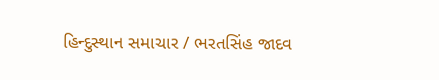હિન્દુસ્થાન સમાચાર / ભરતસિંહ જાદવ